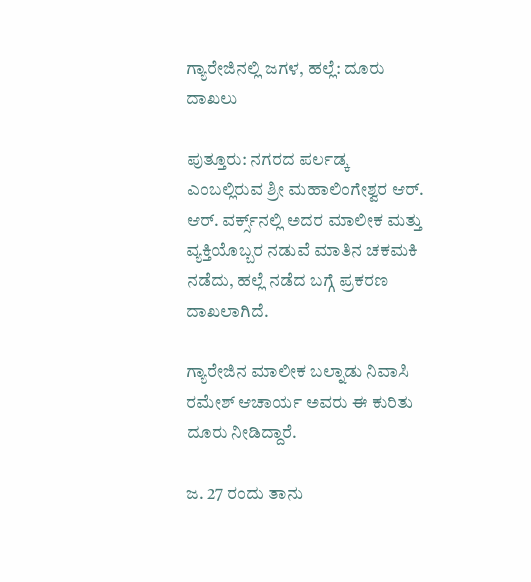ಗ್ಯಾರೇಜಿನಲ್ಲಿ ಜಗಳ, ಹಲ್ಲೆ: ದೂರು ದಾಖಲು

ಪುತ್ತೂರು: ನಗರದ ಪರ್ಲಡ್ಕ ಎಂಬಲ್ಲಿರುವ ಶ್ರೀ ಮಹಾಲಿಂಗೇಶ್ವರ ಆರ್. ಆರ್. ವರ್ಕ್ಸ್‌ನಲ್ಲಿ ಅದರ ಮಾಲೀಕ ಮತ್ತು ವ್ಯಕ್ತಿಯೊಬ್ಬರ ‌ನಡುವೆ ಮಾತಿನ ಚಕಮಕಿ ನಡೆದು, ಹಲ್ಲೆ ನಡೆದ ಬಗ್ಗೆ ಪ್ರಕರಣ ದಾಖಲಾಗಿದೆ.

ಗ್ಯಾರೇಜಿನ ಮಾಲೀಕ ಬಲ್ನಾಡು ನಿವಾಸಿ ರಮೇಶ್ ಆಚಾರ್ಯ ಅವರು ಈ ಕುರಿತು ದೂರು ನೀಡಿದ್ದಾರೆ.

ಜ. 27 ರಂದು ತಾನು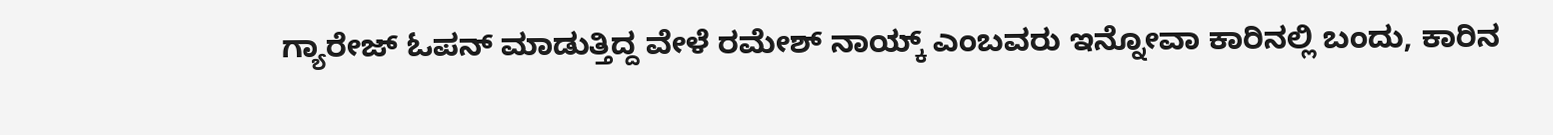ಗ್ಯಾರೇಜ್ ಓಪನ್ ಮಾಡುತ್ತಿದ್ದ ವೇಳೆ ರಮೇಶ್ ನಾಯ್ಕ್ ಎಂಬವರು ಇನ್ನೋವಾ ಕಾರಿನಲ್ಲಿ ಬಂದು, ಕಾರಿನ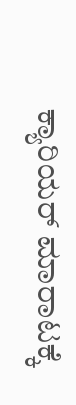ಕ್ಯಾರಿಯರ್ ಮಾರಾಟಕ್ಕೆ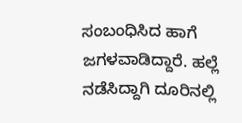ಸಂಬಂಧಿಸಿದ ಹಾಗೆ ಜಗಳವಾಡಿದ್ದಾರೆ. ಹಲ್ಲೆ ನಡೆಸಿದ್ದಾಗಿ ದೂರಿನಲ್ಲಿ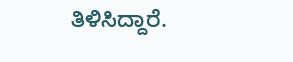ತಿಳಿಸಿದ್ದಾರೆ.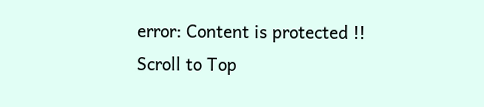error: Content is protected !!
Scroll to Top